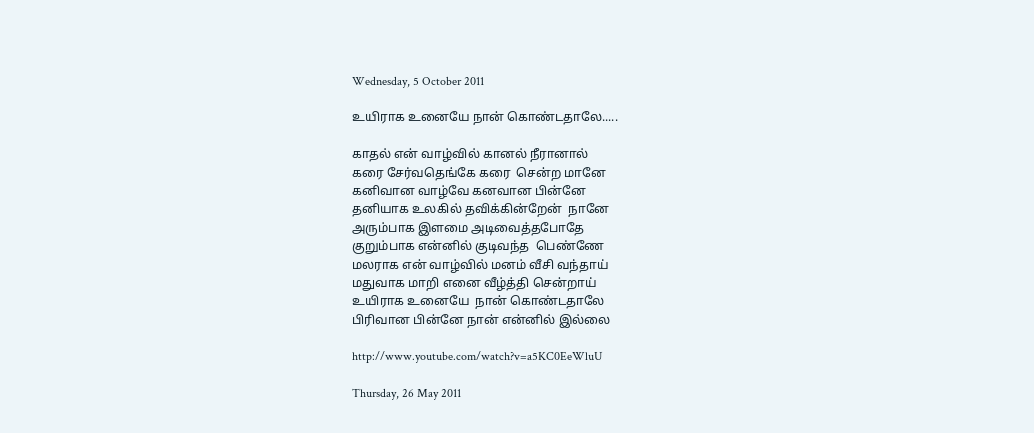Wednesday, 5 October 2011

உயிராக உனையே நான் கொண்டதாலே.....

காதல் என் வாழ்வில் கானல் நீரானால்
கரை சேர்வதெங்கே கரை  சென்ற மானே
கனிவான வாழ்வே கனவான பின்னே
தனியாக உலகில் தவிக்கின்றேன்  நானே
அரும்பாக இளமை அடிவைத்தபோதே
குறும்பாக என்னில் குடிவந்த  பெண்ணே
மலராக என் வாழ்வில் மனம் வீசி வந்தாய்
மதுவாக மாறி எனை வீழ்த்தி சென்றாய்
உயிராக உனையே  நான் கொண்டதாலே
பிரிவான பின்னே நான் என்னில் இல்லை

http://www.youtube.com/watch?v=a5KC0EeWluU

Thursday, 26 May 2011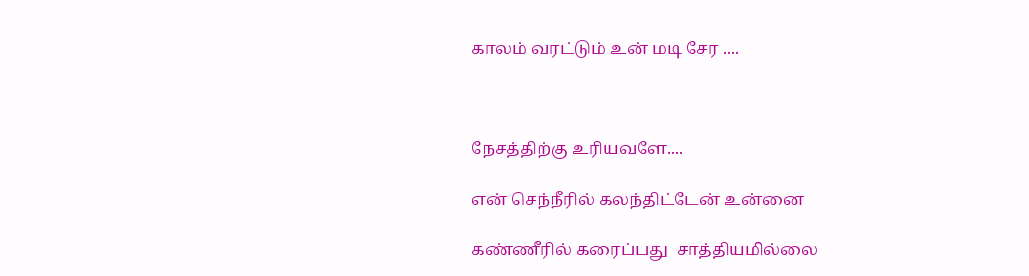காலம் வரட்டும் உன் மடி சேர ....



நேசத்திற்கு உரியவளே....

என் செந்நீரில் கலந்திட்டேன் உன்னை

கண்ணீரில் கரைப்பது  சாத்தியமில்லை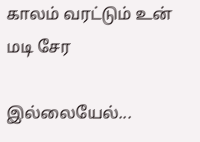காலம் வரட்டும் உன் மடி சேர

இல்லையேல்...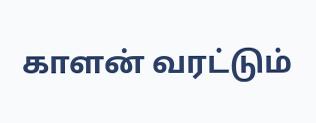காளன் வரட்டும்